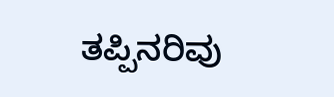ತಪ್ಪಿನರಿವು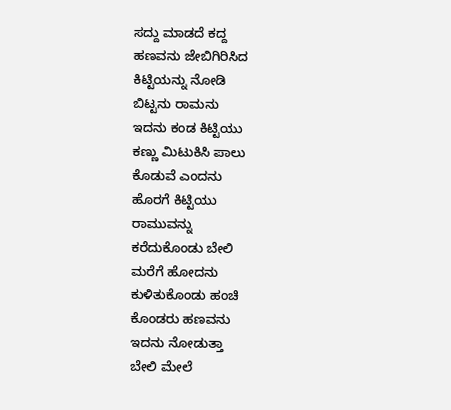ಸದ್ದು ಮಾಡದೆ ಕದ್ದ
ಹಣವನು ಜೇಬಿಗಿರಿಸಿದ
ಕಿಟ್ಟಿಯನ್ನು ನೋಡಿ
ಬಿಟ್ಟನು ರಾಮನು
ಇದನು ಕಂಡ ಕಿಟ್ಟಿಯು
ಕಣ್ಣು ಮಿಟುಕಿಸಿ ಪಾಲು
ಕೊಡುವೆ ಎಂದನು
ಹೊರಗೆ ಕಿಟ್ಟಿಯು
ರಾಮುವನ್ನು
ಕರೆದುಕೊಂಡು ಬೇಲಿ
ಮರೆಗೆ ಹೋದನು
ಕುಳಿತುಕೊಂಡು ಹಂಚಿ
ಕೊಂಡರು ಹಣವನು
ಇದನು ನೋಡುತ್ತಾ
ಬೇಲಿ ಮೇಲೆ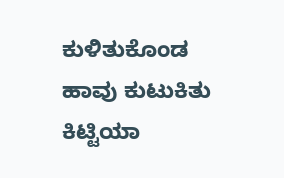ಕುಳಿತುಕೊಂಡ
ಹಾವು ಕುಟುಕಿತು ಕಿಟ್ಟಿಯಾ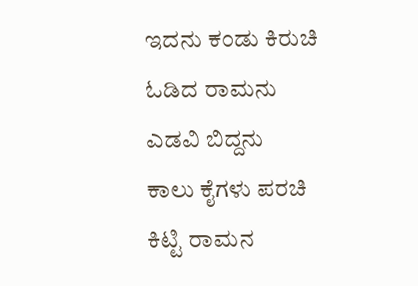ಇದನು ಕಂಡು ಕಿರುಚಿ
ಓಡಿದ ರಾಮನು
ಎಡವಿ ಬಿದ್ದನು
ಕಾಲು ಕೈಗಳು ಪರಚಿ
ಕಿಟ್ಟಿ ರಾಮನ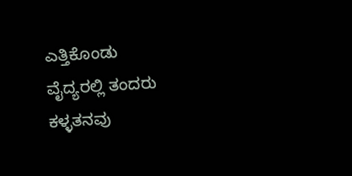ಎತ್ತಿಕೊಂಡು
ವೈದ್ಯರಲ್ಲಿ ತಂದರು
ಕಳ್ಳತನವು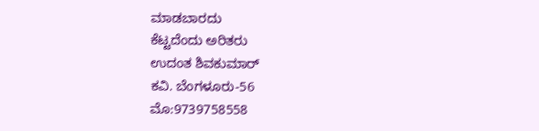ಮಾಡಬಾರದು
ಕೆಟ್ಟದೆಂದು ಅರಿತರು
ಉದಂತ ಶಿವಕುಮಾರ್
ಕವಿ. ಬೆಂಗಳೂರು-56
ಮೊ:9739758558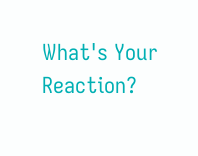What's Your Reaction?